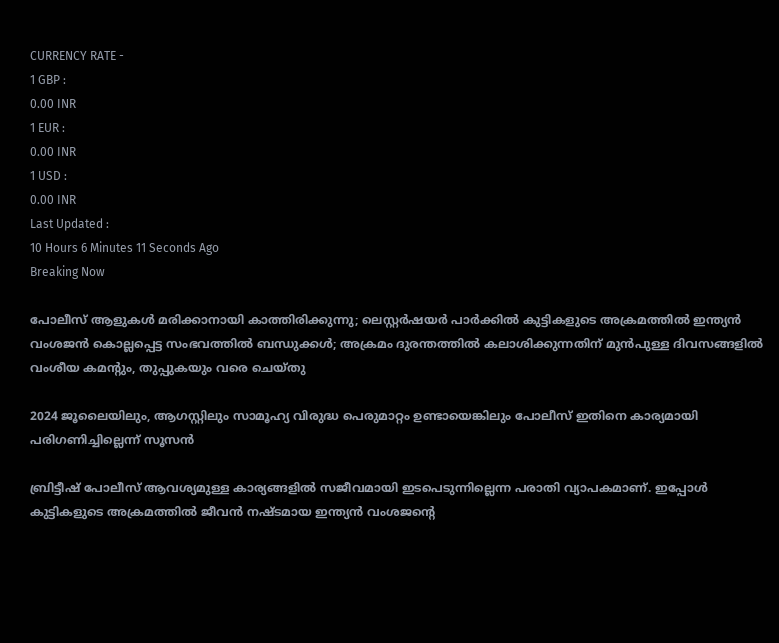CURRENCY RATE -
1 GBP :
0.00 INR
1 EUR :
0.00 INR
1 USD :
0.00 INR
Last Updated :
10 Hours 6 Minutes 11 Seconds Ago
Breaking Now

പോലീസ് ആളുകള്‍ മരിക്കാനായി കാത്തിരിക്കുന്നു; ലെസ്റ്റര്‍ഷയര്‍ പാര്‍ക്കില്‍ കുട്ടികളുടെ അക്രമത്തില്‍ ഇന്ത്യന്‍ വംശജന്‍ കൊല്ലപ്പെട്ട സംഭവത്തില്‍ ബന്ധുക്കള്‍; അക്രമം ദുരന്തത്തില്‍ കലാശിക്കുന്നതിന് മുന്‍പുള്ള ദിവസങ്ങളില്‍ വംശീയ കമന്റും, തുപ്പുകയും വരെ ചെയ്തു

2024 ജൂലൈയിലും, ആഗസ്റ്റിലും സാമൂഹ്യ വിരുദ്ധ പെരുമാറ്റം ഉണ്ടായെങ്കിലും പോലീസ് ഇതിനെ കാര്യമായി പരിഗണിച്ചില്ലെന്ന് സൂസന്‍

ബ്രിട്ടീഷ് പോലീസ് ആവശ്യമുള്ള കാര്യങ്ങളില്‍ സജീവമായി ഇടപെടുന്നില്ലെന്ന പരാതി വ്യാപകമാണ്. ഇപ്പോള്‍ കുട്ടികളുടെ അക്രമത്തില്‍ ജീവന്‍ നഷ്ടമായ ഇന്ത്യന്‍ വംശജന്റെ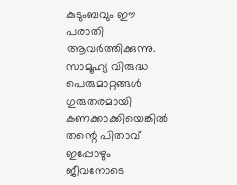കുടുംബവും ഈ പരാതി ആവര്‍ത്തിക്കുന്നു. സാമൂഹ്യ വിരുദ്ധ പെരുമാറ്റങ്ങള്‍ ഗുരുതരമായി കണക്കാക്കിയെങ്കില്‍ തന്റെ പിതാവ് ഇപ്പോഴും ജീവനോടെ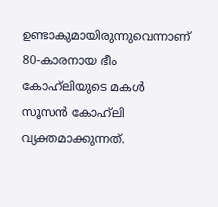ഉണ്ടാകുമായിരുന്നുവെന്നാണ് 80-കാരനായ ഭീം കോഹ്‌ലിയുടെ മകള്‍ സൂസന്‍ കോഹ്‌ലി വ്യക്തമാക്കുന്നത്.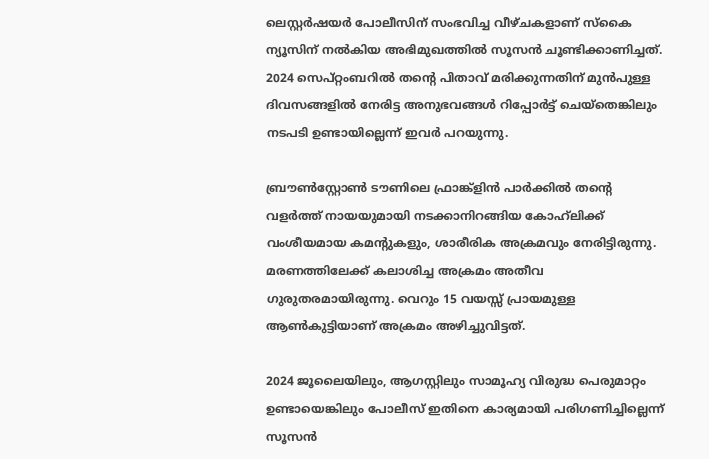ലെസ്റ്റര്‍ഷയര്‍ പോലീസിന് സംഭവിച്ച വീഴ്ചകളാണ് സ്‌കൈ ന്യൂസിന് നല്‍കിയ അഭിമുഖത്തില്‍ സൂസന്‍ ചൂണ്ടിക്കാണിച്ചത്. 2024 സെപ്റ്റംബറില്‍ തന്റെ പിതാവ് മരിക്കുന്നതിന് മുന്‍പുള്ള ദിവസങ്ങളില്‍ നേരിട്ട അനുഭവങ്ങള്‍ റിപ്പോര്‍ട്ട് ചെയ്‌തെങ്കിലും നടപടി ഉണ്ടായില്ലെന്ന് ഇവര്‍ പറയുന്നു.

ബ്രൗണ്‍സ്റ്റോണ്‍ ടൗണിലെ ഫ്രാങ്ക്‌ളിന്‍ പാര്‍ക്കില്‍ തന്റെ വളര്‍ത്ത് നായയുമായി നടക്കാനിറങ്ങിയ കോഹ്‌ലിക്ക് വംശീയമായ കമന്റുകളും, ശാരീരിക അക്രമവും നേരിട്ടിരുന്നു. മരണത്തിലേക്ക് കലാശിച്ച അക്രമം അതീവ ഗുരുതരമായിരുന്നു. വെറും 15 വയസ്സ് പ്രായമുള്ള ആണ്‍കുട്ടിയാണ് അക്രമം അഴിച്ചുവിട്ടത്.

2024 ജൂലൈയിലും, ആഗസ്റ്റിലും സാമൂഹ്യ വിരുദ്ധ പെരുമാറ്റം ഉണ്ടായെങ്കിലും പോലീസ് ഇതിനെ കാര്യമായി പരിഗണിച്ചില്ലെന്ന് സൂസന്‍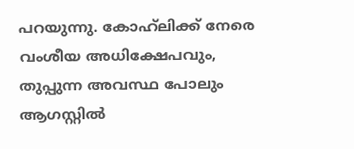പറയുന്നു. കോഹ്‌ലിക്ക് നേരെ വംശീയ അധിക്ഷേപവും, തുപ്പുന്ന അവസ്ഥ പോലും ആഗസ്റ്റില്‍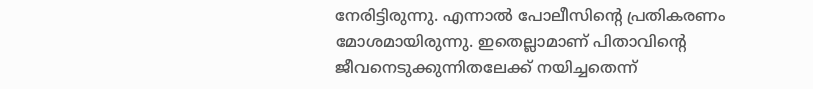നേരിട്ടിരുന്നു. എന്നാല്‍ പോലീസിന്റെ പ്രതികരണം മോശമായിരുന്നു. ഇതെല്ലാമാണ് പിതാവിന്റെ ജീവനെടുക്കുന്നിതലേക്ക് നയിച്ചതെന്ന്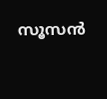സൂസന്‍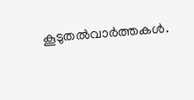കൂടുതല്‍വാര്‍ത്തകള്‍.